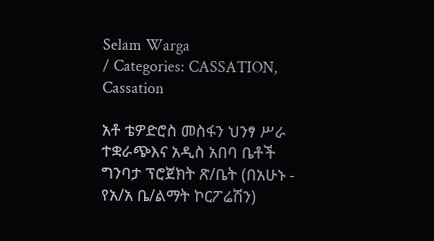Selam Warga
/ Categories: CASSATION, Cassation

አቶ ቴዎድሮስ መስፋን ህንፃ ሥራ ተቋራጭእና አዲስ አበባ ቤቶች ግንባታ ፕሮጀክት ጽ/ቤት (በአሁኑ - የአ/አ ቤ/ልማት ኮርፖሬሽን)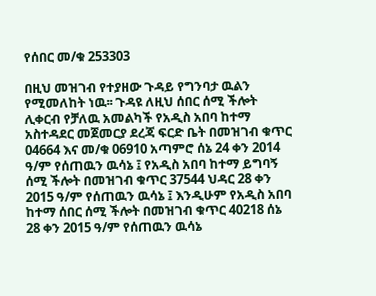የሰበር መ/ቁ 253303

በዚህ መዝገብ የተያዘው ጉዳይ የግንባታ ዉልን የሚመለከት ነዉ፡፡ ጉዳዩ ለዚህ ሰበር ሰሚ ችሎት ሊቀርብ የቻለዉ አመልካች የአዲስ አበባ ከተማ አስተዳደር መጀመርያ ደረጃ ፍርድ ቤት በመዝገብ ቁጥር 04664 እና መ/ቁ 06910 አጣምሮ ሰኔ 24 ቀን 2014 ዓ/ም የሰጠዉን ዉሳኔ ፤ የአዲስ አበባ ከተማ ይግባኝ ሰሚ ችሎት በመዝገብ ቁጥር 37544 ህዳር 28 ቀን 2015 ዓ/ም የሰጠዉን ዉሳኔ ፤ እንዲሁም የአዲስ አበባ ከተማ ሰበር ሰሚ ችሎት በመዝገብ ቁጥር 40218 ሰኔ 28 ቀን 2015 ዓ/ም የሰጠዉን ዉሳኔ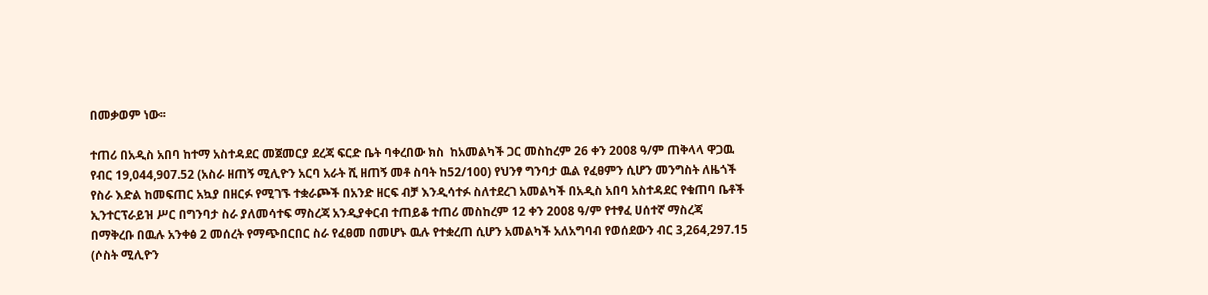በመቃወም ነው፡፡

ተጠሪ በአዲስ አበባ ከተማ አስተዳደር መጀመርያ ደረጃ ፍርድ ቤት ባቀረበው ክስ  ከአመልካች ጋር መስከረም 26 ቀን 2008 ዓ/ም ጠቅላላ ዋጋዉ የብር 19,044,907.52 (አስራ ዘጠኝ ሚሊዮን አርባ አራት ሺ ዘጠኝ መቶ ስባት ከ52/100) የህንፃ ግንባታ ዉል የፈፀምን ሲሆን መንግስት ለዜጎች የስራ እድል ከመፍጠር አኳያ በዘርፉ የሚገኙ ተቋራጮች በአንድ ዘርፍ ብቻ እንዲሳተፉ ስለተደረገ አመልካች በአዲስ አበባ አስተዳደር የቁጠባ ቤቶች ኢንተርፕራይዝ ሥር በግንባታ ስራ ያለመሳተፍ ማስረጃ አንዲያቀርብ ተጠይቆ ተጠሪ መስከረም 12 ቀን 2008 ዓ/ም የተፃፈ ሀሰተኛ ማስረጃ በማቅረቡ በዉሉ አንቀፅ 2 መሰረት የማጭበርበር ስራ የፈፀመ በመሆኑ ዉሉ የተቋረጠ ሲሆን አመልካች አለአግባብ የወሰደውን ብር 3,264,297.15 (ሶስት ሚሊዮን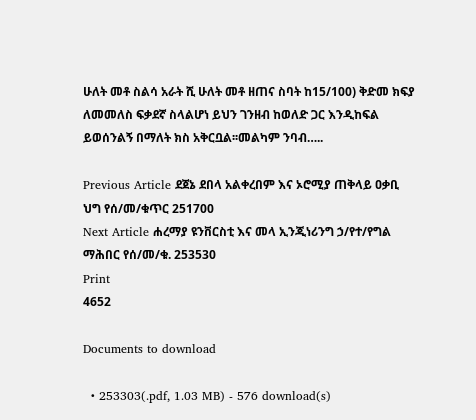ሁለት መቶ ስልሳ አራት ሺ ሁለት መቶ ዘጠና ስባት ከ15/100) ቅድመ ክፍያ ለመመለስ ፍቃደኛ ስላልሆነ ይህን ገንዘብ ከወለድ ጋር እንዲከፍል ይወሰንልኝ በማለት ክስ አቅርቧል፡፡መልካም ንባብ…..

Previous Article ደጀኔ ደበላ አልቀረበም እና ኦሮሚያ ጠቅላይ ዐቃቢ ህግ የሰ/መ/ቁጥር 251700
Next Article ሐረማያ ዩንቨርስቲ እና መላ ኢንጂነሪንግ ኃ/የተ/የግል ማሕበር የሰ/መ/ቁ. 253530
Print
4652

Documents to download

  • 253303(.pdf, 1.03 MB) - 576 download(s)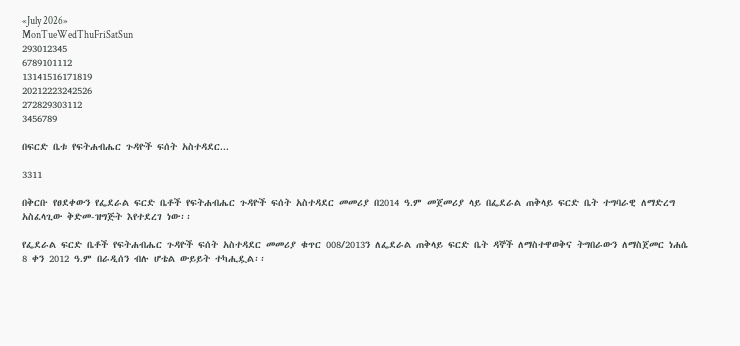«July 2026»
MonTueWedThuFriSatSun
293012345
6789101112
13141516171819
20212223242526
272829303112
3456789

በፍርድ ቤቱ የፍትሐብሔር ጉዳዮች ፍሰት አስተዳደር...

3311

በቅርቡ የፀደቀውን የፌደራል ፍርድ ቤቶች የፍትሐብሔር ጉዳዮች ፍሰት አስተዳደር መመሪያ በ2014 ዓ.ም መጀመሪያ ላይ በፌደራል ጠቅላይ ፍርድ ቤት ተግባራዊ ለማድረግ አስፈላጊው ቅድመ-ዝግጅት እየተደረገ ነው፡፡

የፌደራል ፍርድ ቤቶች የፍትሐብሔር ጉዳዮች ፍሰት አስተዳደር መመሪያ ቁጥር 008/2013ን ለፌደራል ጠቅላይ ፍርድ ቤት ዳኞች ለማስተዋወቅና ትግበራውን ለማስጀመር ነሐሴ 8 ቀን 2012 ዓ.ም በራዲሰን ብሉ ሆቴል ውይይት ተካሒዷል፡፡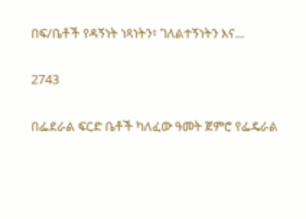በፍ/ቤቶች የዳኝነት ነጻነትን፣ ገለልተኝነትን እና...

2743

በፌደራል ፍርድ ቤቶች ካለፈው ዓመት ጀምሮ የፌዴራል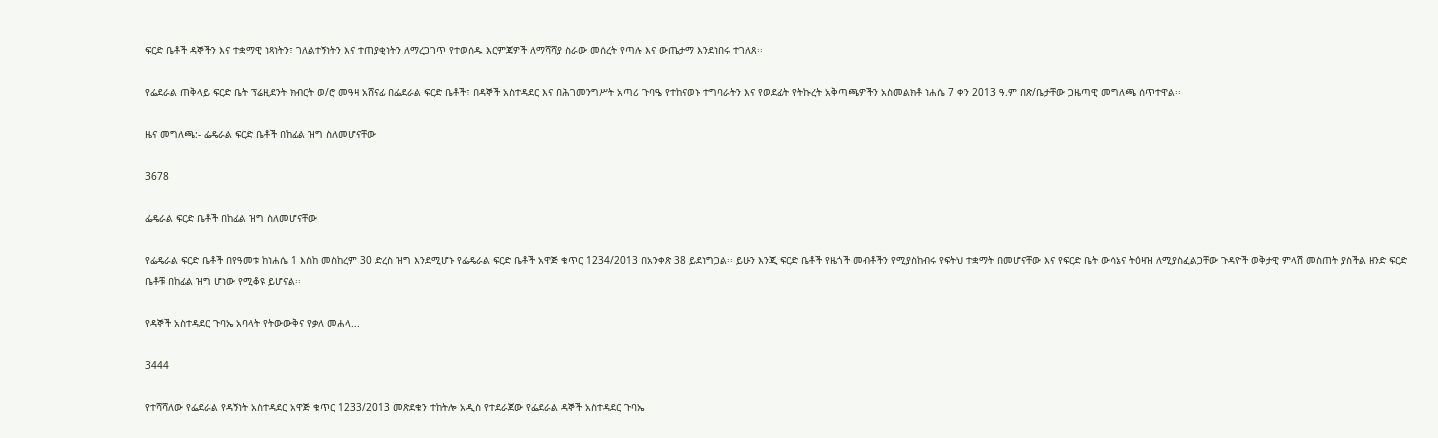ፍርድ ቤቶች ዳኞችን እና ተቋማዊ ነጻነትን፣ ገለልተኝነትን እና ተጠያቂነትን ለማረጋገጥ የተወሰዱ እርምጃዎች ለማሻሻያ ስራው መሰረት የጣሉ እና ውጤታማ እንደነበሩ ተገለጸ፡፡

የፌደራል ጠቅላይ ፍርድ ቤት ፕሬዚደንት ክብርት ወ/ሮ መዓዛ አሸናፊ በፌደራል ፍርድ ቤቶች፣ በዳኞች አስተዳደር እና በሕገመንግሥት አጣሪ ጉባዔ የተከናወኑ ተግባራትን እና የወደፊት የትኩረት አቅጣጫዎችን አስመልክቶ ነሐሴ 7 ቀን 2013 ዓ.ም በጽ/ቤታቸው ጋዜጣዊ መግለጫ ሰጥተዋል፡፡

ዜና መግለጫ:- ፌዴራል ፍርድ ቤቶች በከፊል ዝግ ስለመሆናቸው

3678

ፌዴራል ፍርድ ቤቶች በከፊል ዝግ ስለመሆናቸው

የፌዴራል ፍርድ ቤቶች በየዓመቱ ከነሐሴ 1 እስከ መስከረም 30 ድረስ ዝግ እንደሚሆኑ የፌዴራል ፍርድ ቤቶች አዋጅ ቁጥር 1234/2013 በአንቀጽ 38 ይደነግጋል፡፡ ይሁን እንጂ ፍርድ ቤቶች የዜጎች መብቶችን የሚያስከብሩ የፍትህ ተቋማት በመሆናቸው እና የፍርድ ቤት ውሳኔና ትዕዛዝ ለሚያስፈልጋቸው ጉዳዮች ወቅታዊ ምላሽ መስጠት ያስችል ዘንድ ፍርድ ቤቶቹ በከፊል ዝግ ሆነው የሚቆዩ ይሆናል፡፡

የዳኞች አስተዳደር ጉባኤ አባላት የትውውቅና የቃለ መሐላ...

3444

የተሻሻለው የፌደራል የዳኝነት አስተዳደር አዋጅ ቁጥር 1233/2013 መጽደቁን ተከትሎ አዲስ የተደራጀው የፌደራል ዳኞች አስተዳደር ጉባኤ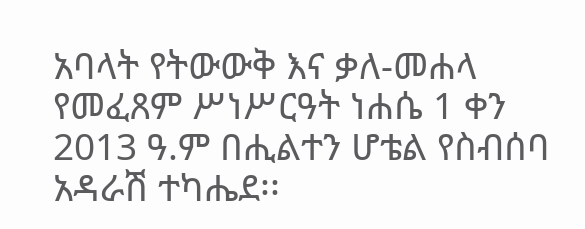አባላት የትውውቅ እና ቃለ-መሐላ የመፈጸም ሥነሥርዓት ነሐሴ 1 ቀን 2013 ዓ.ም በሒልተን ሆቴል የስብሰባ አዳራሽ ተካሔደ፡፡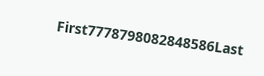First7778798082848586Last